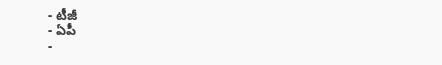- టీజీ
- ఏపీ
-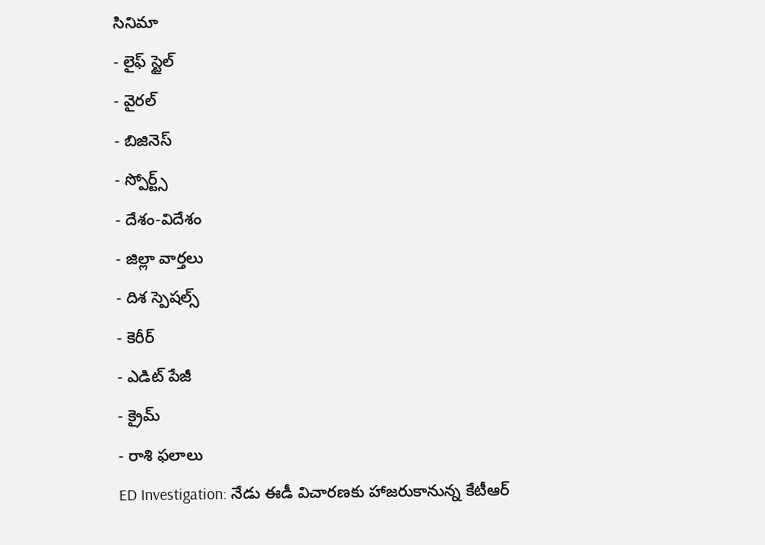సినిమా
- లైఫ్ స్టైల్
- వైరల్
- బిజినెస్
- స్పోర్ట్స్
- దేశం-విదేశం
- జిల్లా వార్తలు
- దిశ స్పెషల్స్
- కెరీర్
- ఎడిట్ పేజీ
- క్రైమ్
- రాశి ఫలాలు
ED Investigation: నేడు ఈడీ విచారణకు హాజరుకానున్న కేటీఆర్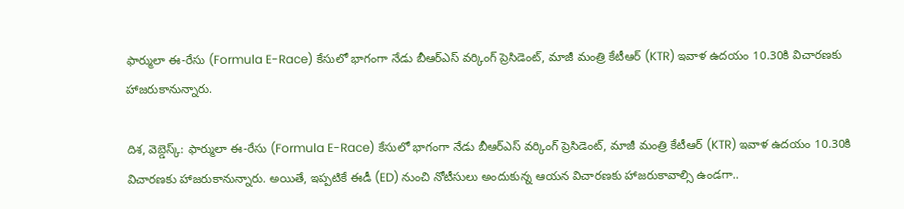ఫార్ములా ఈ-రేసు (Formula E-Race) కేసులో భాగంగా నేడు బీఆర్ఎస్ వర్కింగ్ ప్రెసిడెంట్, మాజీ మంత్రి కేటీఆర్ (KTR) ఇవాళ ఉదయం 10.30కి విచారణకు హాజరుకానున్నారు.

దిశ, వెబ్డెస్క్: ఫార్ములా ఈ-రేసు (Formula E-Race) కేసులో భాగంగా నేడు బీఆర్ఎస్ వర్కింగ్ ప్రెసిడెంట్, మాజీ మంత్రి కేటీఆర్ (KTR) ఇవాళ ఉదయం 10.30కి విచారణకు హాజరుకానున్నారు. అయితే, ఇప్పటికే ఈడీ (ED) నుంచి నోటీసులు అందుకున్న ఆయన విచారణకు హాజరుకావాల్సి ఉండగా..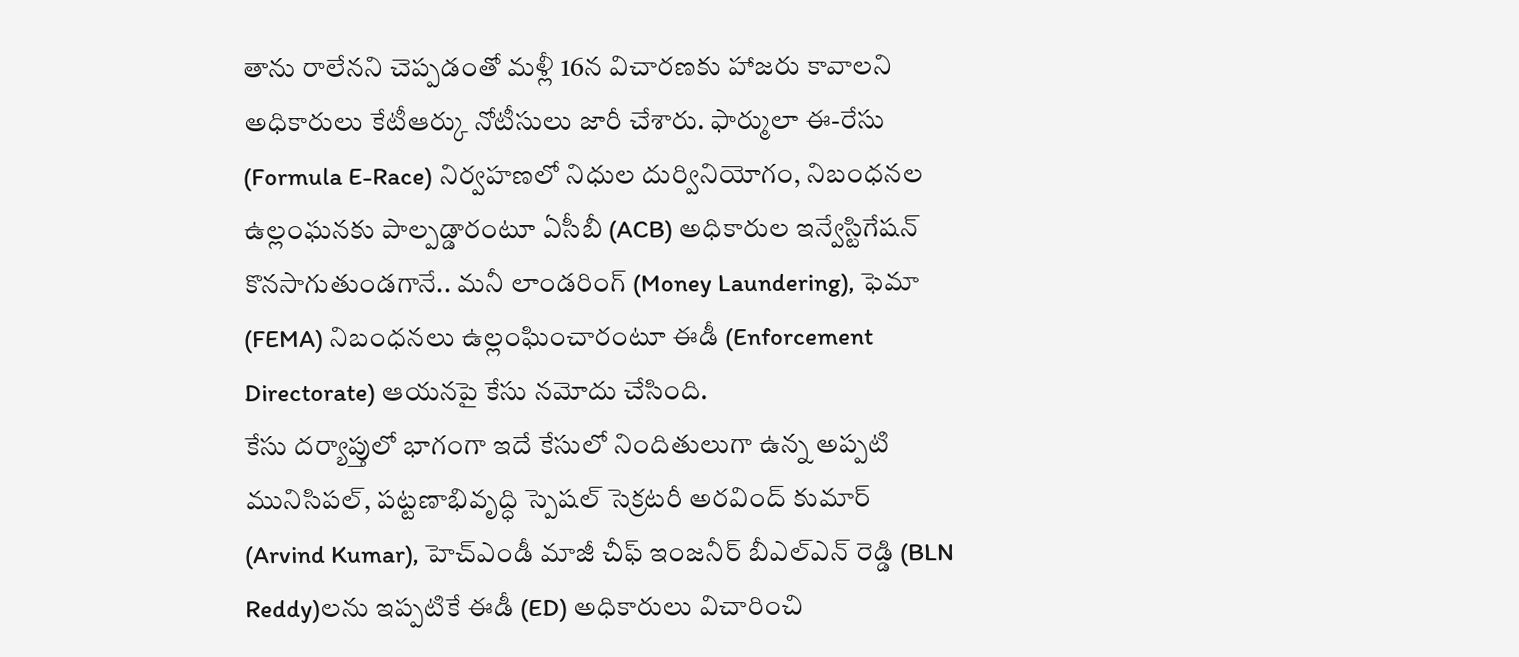తాను రాలేనని చెప్పడంతో మళ్లీ 16న విచారణకు హాజరు కావాలని అధికారులు కేటీఆర్కు నోటీసులు జారీ చేశారు. ఫార్ములా ఈ-రేసు (Formula E-Race) నిర్వహణలో నిధుల దుర్వినియోగం, నిబంధనల ఉల్లంఘనకు పాల్పడ్డారంటూ ఏసీబీ (ACB) అధికారుల ఇన్వేస్టిగేషన్ కొనసాగుతుండగానే.. మనీ లాండరింగ్ (Money Laundering), ఫెమా (FEMA) నిబంధనలు ఉల్లంఘించారంటూ ఈడీ (Enforcement Directorate) ఆయనపై కేసు నమోదు చేసింది.
కేసు దర్యాప్తులో భాగంగా ఇదే కేసులో నిందితులుగా ఉన్న అప్పటి మునిసిపల్, పట్టణాభివృద్ధి స్పెషల్ సెక్రటరీ అరవింద్ కుమార్ (Arvind Kumar), హెచ్ఎండీ మాజీ చీఫ్ ఇంజనీర్ బీఎల్ఎన్ రెడ్డి (BLN Reddy)లను ఇప్పటికే ఈడీ (ED) అధికారులు విచారించి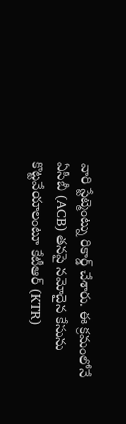వారి స్టేట్మెంట్ను రికార్డ్ చేశారు. ఈ క్రమంలోనే ఏసీబీ (ACB) తనపై నమోదైన కేసును కొట్టవేయాలంటూ కేటీఆర్ (KTR)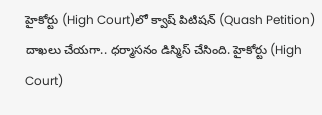హైకోర్టు (High Court)లో క్వాష్ పిటిషన్ (Quash Petition) దాఖలు చేయగా.. ధర్మాసనం డిస్మిస్ చేసింది. హైకోర్టు (High Court)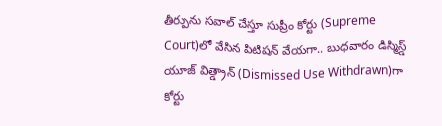తీర్పును సవాల్ చేస్తూ సుప్రీం కోర్టు (Supreme Court)లో వేసిన పిటిషన్ వేయగా.. బుధవారం డిస్మిస్డ్ యూజ్ విత్డ్రాన్ (Dismissed Use Withdrawn)గా కోర్టు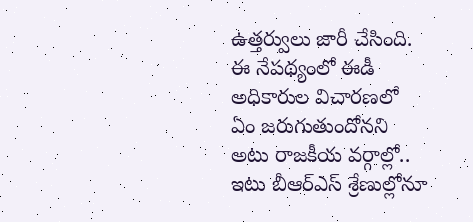ఉత్తర్వులు జారీ చేసింది. ఈ నేపథ్యంలో ఈడీ అధికారుల విచారణలో ఏం జరుగుతుందోనని అటు రాజకీయ వర్గాల్లో.. ఇటు బీఆర్ఎస్ శ్రేణుల్లోనూ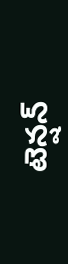టెన్షన్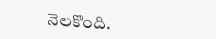నెలకొంది.